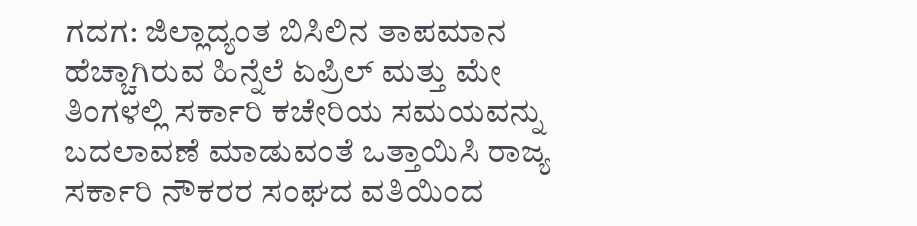ಗದಗ: ಜಿಲ್ಲಾದ್ಯಂತ ಬಿಸಿಲಿನ ತಾಪಮಾನ ಹೆಚ್ಚಾಗಿರುವ ಹಿನ್ನೆಲೆ ಏಪ್ರಿಲ್ ಮತ್ತು ಮೇ ತಿಂಗಳಲ್ಲಿ ಸರ್ಕಾರಿ ಕಚೇರಿಯ ಸಮಯವನ್ನು ಬದಲಾವಣೆ ಮಾಡುವಂತೆ ಒತ್ತಾಯಿಸಿ ರಾಜ್ಯ ಸರ್ಕಾರಿ ನೌಕರರ ಸಂಘದ ವತಿಯಿಂದ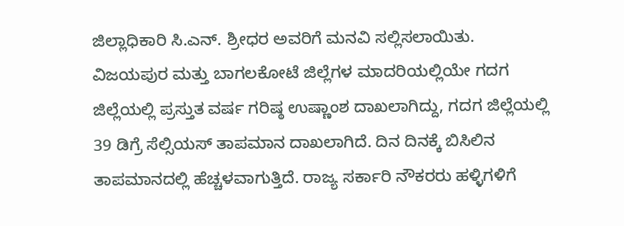ಜಿಲ್ಲಾಧಿಕಾರಿ ಸಿ.ಎನ್. ಶ್ರೀಧರ ಅವರಿಗೆ ಮನವಿ ಸಲ್ಲಿಸಲಾಯಿತು.
ವಿಜಯಪುರ ಮತ್ತು ಬಾಗಲಕೋಟೆ ಜಿಲ್ಲೆಗಳ ಮಾದರಿಯಲ್ಲಿಯೇ ಗದಗ ಜಿಲ್ಲೆಯಲ್ಲಿ ಪ್ರಸ್ತುತ ವರ್ಷ ಗರಿಷ್ಠ ಉಷ್ಣಾಂಶ ದಾಖಲಾಗಿದ್ದು, ಗದಗ ಜಿಲ್ಲೆಯಲ್ಲಿ 39 ಡಿಗ್ರೆ ಸೆಲ್ಸಿಯಸ್ ತಾಪಮಾನ ದಾಖಲಾಗಿದೆ. ದಿನ ದಿನಕ್ಕೆ ಬಿಸಿಲಿನ ತಾಪಮಾನದಲ್ಲಿ ಹೆಚ್ಚಳವಾಗುತ್ತಿದೆ. ರಾಜ್ಯ ಸರ್ಕಾರಿ ನೌಕರರು ಹಳ್ಳಿಗಳಿಗೆ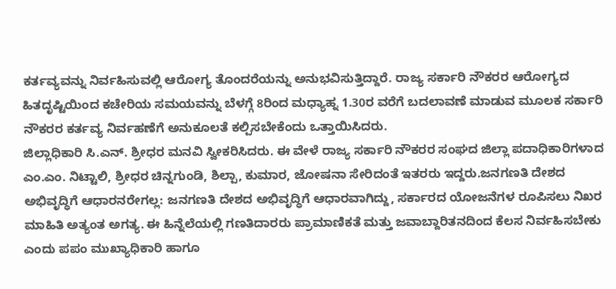ಕರ್ತವ್ಯವನ್ನು ನಿರ್ವಹಿಸುವಲ್ಲಿ ಆರೋಗ್ಯ ತೊಂದರೆಯನ್ನು ಅನುಭವಿಸುತ್ತಿದ್ದಾರೆ. ರಾಜ್ಯ ಸರ್ಕಾರಿ ನೌಕರರ ಆರೋಗ್ಯದ ಹಿತದೃಷ್ಟಿಯಿಂದ ಕಚೇರಿಯ ಸಮಯವನ್ನು ಬೆಳಗ್ಗೆ 8ರಿಂದ ಮಧ್ಯಾಹ್ನ 1.30ರ ವರೆಗೆ ಬದಲಾವಣೆ ಮಾಡುವ ಮೂಲಕ ಸರ್ಕಾರಿ ನೌಕರರ ಕರ್ತವ್ಯ ನಿರ್ವಹಣೆಗೆ ಅನುಕೂಲತೆ ಕಲ್ಪಿಸಬೇಕೆಂದು ಒತ್ತಾಯಿಸಿದರು.
ಜಿಲ್ಲಾಧಿಕಾರಿ ಸಿ.ಎನ್. ಶ್ರೀಧರ ಮನವಿ ಸ್ವೀಕರಿಸಿದರು. ಈ ವೇಳೆ ರಾಜ್ಯ ಸರ್ಕಾರಿ ನೌಕರರ ಸಂಘದ ಜಿಲ್ಲಾ ಪದಾಧಿಕಾರಿಗಳಾದ ಎಂ.ಎಂ. ನಿಟ್ಟಾಲಿ, ಶ್ರೀಧರ ಚಿನ್ನಗುಂಡಿ, ಶಿಲ್ಪಾ, ಕುಮಾರ, ಜೋಷನಾ ಸೇರಿದಂತೆ ಇತರರು ಇದ್ದರು.ಜನಗಣತಿ ದೇಶದ ಅಭಿವೃದ್ಧಿಗೆ ಆಧಾರನರೇಗಲ್ಲ: ಜನಗಣತಿ ದೇಶದ ಅಭಿವೃದ್ಧಿಗೆ ಆಧಾರವಾಗಿದ್ದು, ಸರ್ಕಾರದ ಯೋಜನೆಗಳ ರೂಪಿಸಲು ನಿಖರ ಮಾಹಿತಿ ಅತ್ಯಂತ ಅಗತ್ಯ. ಈ ಹಿನ್ನೆಲೆಯಲ್ಲಿ ಗಣತಿದಾರರು ಪ್ರಾಮಾಣಿಕತೆ ಮತ್ತು ಜವಾಬ್ದಾರಿತನದಿಂದ ಕೆಲಸ ನಿರ್ವಹಿಸಬೇಕು ಎಂದು ಪಪಂ ಮುಖ್ಯಾಧಿಕಾರಿ ಹಾಗೂ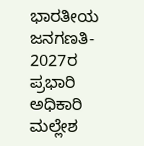ಭಾರತೀಯ ಜನಗಣತಿ- 2027ರ ಪ್ರಭಾರಿ ಅಧಿಕಾರಿ ಮಲ್ಲೇಶ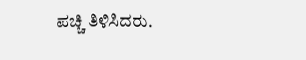ಪಚ್ಚಿ ತಿಳಿಸಿದರು.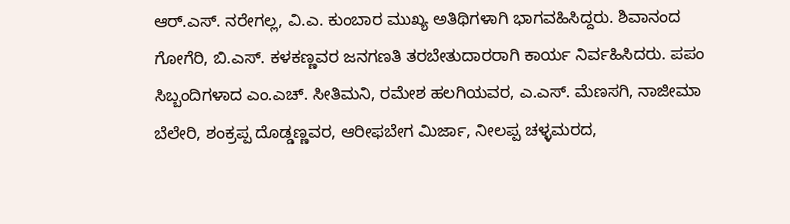ಆರ್.ಎಸ್. ನರೇಗಲ್ಲ, ವಿ.ಎ. ಕುಂಬಾರ ಮುಖ್ಯ ಅತಿಥಿಗಳಾಗಿ ಭಾಗವಹಿಸಿದ್ದರು. ಶಿವಾನಂದ ಗೋಗೆರಿ, ಬಿ.ಎಸ್. ಕಳಕಣ್ಣವರ ಜನಗಣತಿ ತರಬೇತುದಾರರಾಗಿ ಕಾರ್ಯ ನಿರ್ವಹಿಸಿದರು. ಪಪಂ ಸಿಬ್ಬಂದಿಗಳಾದ ಎಂ.ಎಚ್. ಸೀತಿಮನಿ, ರಮೇಶ ಹಲಗಿಯವರ, ಎ.ಎಸ್. ಮೆಣಸಗಿ, ನಾಜೀಮಾ ಬೆಲೇರಿ, ಶಂಕ್ರಪ್ಪ ದೊಡ್ಡಣ್ಣವರ, ಆರೀಫಬೇಗ ಮಿರ್ಜಾ, ನೀಲಪ್ಪ ಚಳ್ಳಮರದ,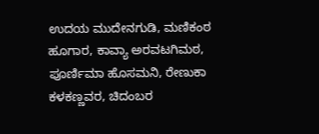ಉದಯ ಮುದೇನಗುಡಿ, ಮಣಿಕಂಠ ಹೂಗಾರ, ಕಾವ್ಯಾ ಅರವಟಗಿಮಠ, ಪೂರ್ಣಿಮಾ ಹೊಸಮನಿ, ರೇಣುಕಾ ಕಳಕಣ್ಣವರ, ಚಿದಂಬರ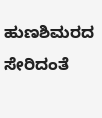ಹುಣಶಿಮರದ ಸೇರಿದಂತೆ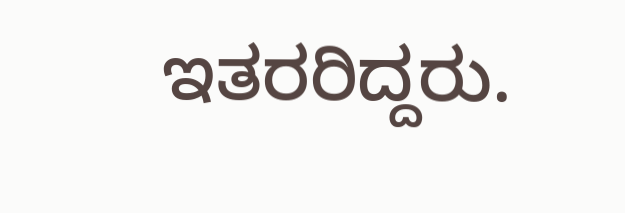ಇತರರಿದ್ದರು.